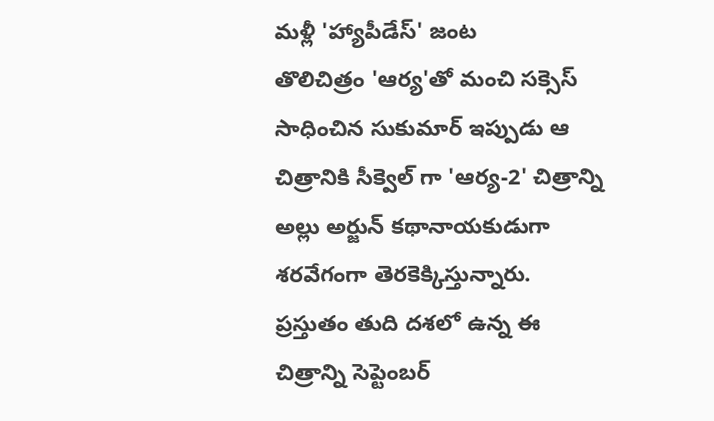మళ్లీ 'హ్యాపీడేస్' జంట
తొలిచిత్రం 'ఆర్య'తో మంచి సక్సెస్ సాధించిన సుకుమార్ ఇప్పుడు ఆ చిత్రానికి సీక్వెల్ గా 'ఆర్య-2' చిత్రాన్ని అల్లు అర్జున్ కథానాయకుడుగా శరవేగంగా తెరకెక్కిస్తున్నారు. ప్రస్తుతం తుది దశలో ఉన్న ఈ చిత్రాన్ని సెప్టెంబర్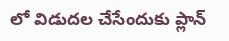లో విడుదల చేసేందుకు ప్లాన్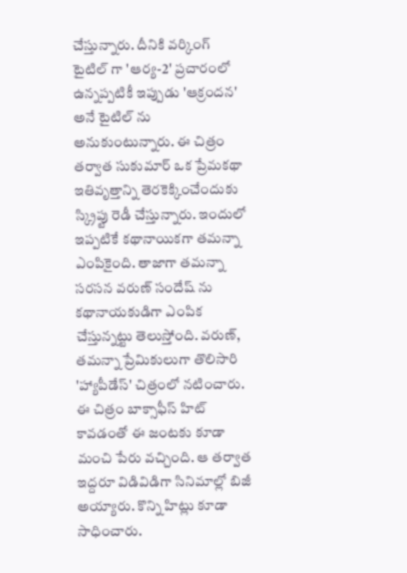చేస్తున్నారు. దీనికి వర్కింగ్ టైటిల్ గా 'ఆర్య-2' ప్రచారంలో ఉన్నప్పటికీ ఇప్పుడు 'ఆక్రందన' అనే టైటిల్ ను అనుకుంటున్నారు. ఈ చిత్రం తర్వాత సుకుమార్ ఒక ప్రేమకథా ఇతివృత్తాన్ని తెరకెక్కించేందుకు స్క్రిప్టు రెడీ చేస్తున్నారు. ఇందులో ఇప్పటికే కథానాయికగా తమన్నా ఎంపికైంది. తాజాగా తమన్నా సరసన వరుణ్ సందేష్ ను కథానాయకుడిగా ఎంపిక చేస్తున్నట్టు తెలుస్తోంది. వరుణ్, తమన్నా ప్రేమికులుగా తొలిసారి 'హ్యాపీడేస్' చిత్రంలో నటించారు. ఈ చిత్రం బాక్సాఫీస్ హిట్ కావడంతో ఈ జంటకు కూడా మంచి పేరు వచ్చింది. ఆ తర్వాత ఇద్దరూ విడివిడిగా సినిమాల్లో బిజీ అయ్యారు. కొన్ని హిట్లు కూడా సాధించారు.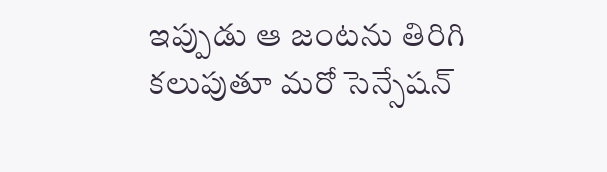ఇప్పుడు ఆ జంటను తిరిగి కలుపుతూ మరో సెన్సేషన్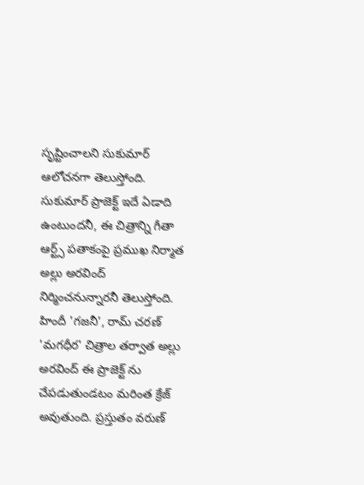సృష్టించాలని సుకుమార్ ఆలోచనగా తెలుస్తోంది.
సుకుమార్ ప్రాజెక్ట్ ఇదే ఏడాది ఉంటుందనీ, ఈ చిత్రాన్ని గీతా ఆర్ట్స్ పతాకంపై ప్రముఖ నిర్మాత అల్లు అరవింద్ నిర్మించనున్నారనీ తెలుస్తోంది. హిందీ 'గజనీ', రామ్ చరణ్ 'మగధీర' చిత్రాల తర్వాత అల్లు అరవింద్ ఈ ప్రాజెక్ట్ ను చేపడుతుండటం మరింత క్రేజ్ అవుతుంది. ప్రస్తుతం వరుణ్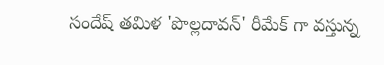సందేష్ తమిళ 'పొల్లదావన్' రీమేక్ గా వస్తున్న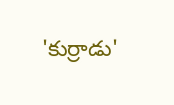'కుర్రాడు'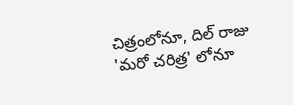చిత్రంలోనూ, దిల్ రాజు 'మరో చరిత్ర' లోనూ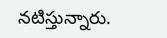నటిస్తున్నారు.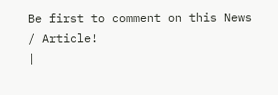Be first to comment on this News / Article!
|